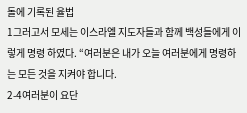돌에 기록된 율법
1그러고서 모세는 이스라엘 지도자들과 함께 백성들에게 이렇게 명령 하였다. “여러분은 내가 오늘 여러분에게 명령하는 모든 것을 지켜야 합니다.
2-4여러분이 요단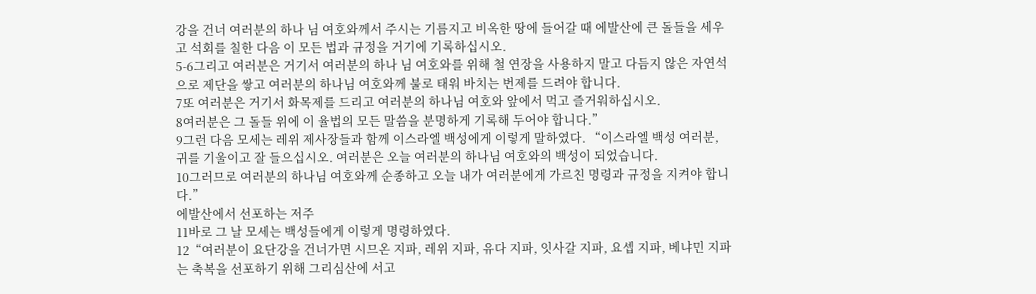강을 건너 여러분의 하나 님 여호와께서 주시는 기름지고 비옥한 땅에 들어갈 때 에발산에 큰 돌들을 세우고 석회를 칠한 다음 이 모든 법과 규정을 거기에 기록하십시오.
5-6그리고 여러분은 거기서 여러분의 하나 님 여호와를 위해 철 연장을 사용하지 말고 다듬지 않은 자연석으로 제단을 쌓고 여러분의 하나님 여호와께 불로 태워 바치는 번제를 드려야 합니다.
7또 여러분은 거기서 화목제를 드리고 여러분의 하나님 여호와 앞에서 먹고 즐거워하십시오.
8여러분은 그 돌들 위에 이 율법의 모든 말씀을 분명하게 기록해 두어야 합니다.”
9그런 다음 모세는 레위 제사장들과 함께 이스라엘 백성에게 이렇게 말하였다. “이스라엘 백성 여러분, 귀를 기울이고 잘 들으십시오. 여러분은 오늘 여러분의 하나님 여호와의 백성이 되었습니다.
10그러므로 여러분의 하나님 여호와께 순종하고 오늘 내가 여러분에게 가르친 명령과 규정을 지켜야 합니다.”
에발산에서 선포하는 저주
11바로 그 날 모세는 백성들에게 이렇게 명령하였다.
12“여러분이 요단강을 건너가면 시므온 지파, 레위 지파, 유다 지파, 잇사갈 지파, 요셉 지파, 베냐민 지파는 축복을 선포하기 위해 그리심산에 서고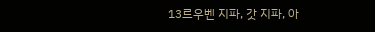13르우벤 지파, 갓 지파, 아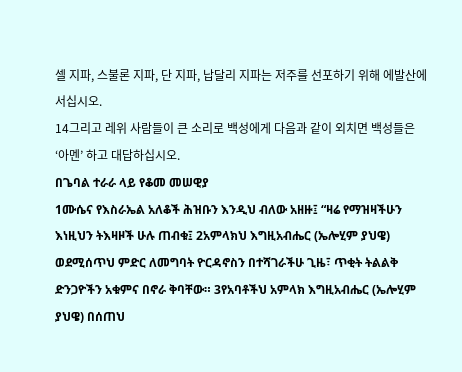셀 지파, 스불론 지파, 단 지파, 납달리 지파는 저주를 선포하기 위해 에발산에 서십시오.
14그리고 레위 사람들이 큰 소리로 백성에게 다음과 같이 외치면 백성들은 ‘아멘’ 하고 대답하십시오.
በጌባል ተራራ ላይ የቆመ መሠዊያ
1ሙሴና የእስራኤል አለቆች ሕዝቡን እንዲህ ብለው አዘዙ፤ “ዛሬ የማዝዛችሁን እነዚህን ትእዛዞች ሁሉ ጠብቁ፤ 2አምላክህ እግዚአብሔር (ኤሎሂም ያህዌ) ወደሚሰጥህ ምድር ለመግባት ዮርዳኖስን በተሻገራችሁ ጊዜ፣ ጥቂት ትልልቅ ድንጋዮችን አቁምና በኖራ ቅባቸው። 3የአባቶችህ አምላክ እግዚአብሔር (ኤሎሂም ያህዌ) በሰጠህ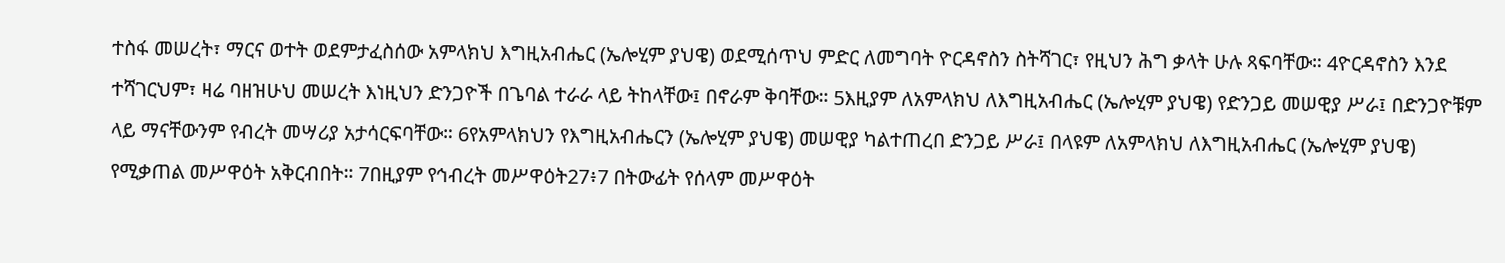ተስፋ መሠረት፣ ማርና ወተት ወደምታፈስሰው አምላክህ እግዚአብሔር (ኤሎሂም ያህዌ) ወደሚሰጥህ ምድር ለመግባት ዮርዳኖስን ስትሻገር፣ የዚህን ሕግ ቃላት ሁሉ ጻፍባቸው። 4ዮርዳኖስን እንደ ተሻገርህም፣ ዛሬ ባዘዝሁህ መሠረት እነዚህን ድንጋዮች በጌባል ተራራ ላይ ትከላቸው፤ በኖራም ቅባቸው። 5እዚያም ለአምላክህ ለእግዚአብሔር (ኤሎሂም ያህዌ) የድንጋይ መሠዊያ ሥራ፤ በድንጋዮቹም ላይ ማናቸውንም የብረት መሣሪያ አታሳርፍባቸው። 6የአምላክህን የእግዚአብሔርን (ኤሎሂም ያህዌ) መሠዊያ ካልተጠረበ ድንጋይ ሥራ፤ በላዩም ለአምላክህ ለእግዚአብሔር (ኤሎሂም ያህዌ) የሚቃጠል መሥዋዕት አቅርብበት። 7በዚያም የኅብረት መሥዋዕት27፥7 በትውፊት የሰላም መሥዋዕት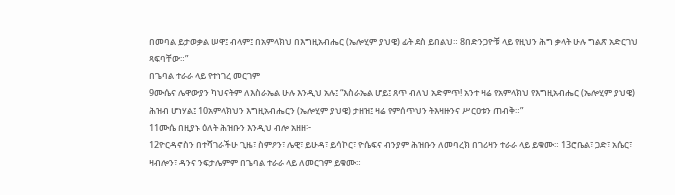በመባል ይታወቃል ሠዋ፤ ብላም፤ በአምላክህ በእግዚአብሔር (ኤሎሂም ያህዌ) ፊት ደስ ይበልህ። 8በድንጋዮቹ ላይ የዚህን ሕግ ቃላት ሁሉ ግልጽ አድርገህ ጻፍባቸው።”
በጌባል ተራራ ላይ የተነገረ መርገም
9ሙሴና ሌዋውያን ካህናትም ለእስራኤል ሁሉ እንዲህ አሉ፤ “እስራኤል ሆይ፤ ጸጥ ብለህ አድምጥ! አንተ ዛሬ የአምላክህ የእግዚአብሔር (ኤሎሂም ያህዌ) ሕዝብ ሆነሃል፤ 10አምላክህን እግዚአብሔርን (ኤሎሂም ያህዌ) ታዘዝ፤ ዛሬ የምሰጥህን ትእዛዙንና ሥርዐቱን ጠብቅ።”
11ሙሴ በዚያኑ ዕለት ሕዝቡን እንዲህ ብሎ አዘዘ፦
12ዮርዳኖስን በተሻገራችሁ ጊዜ፣ ስምዖን፣ ሌዊ፣ ይሁዳ፣ ይሳኮር፣ ዮሴፍና ብንያም ሕዝቡን ለመባረክ በገሪዛን ተራራ ላይ ይቁሙ። 13ሮቤል፣ ጋድ፣ አሴር፣ ዛብሎን፣ ዳንና ንፍታሌምም በጌባል ተራራ ላይ ለመርገም ይቁሙ።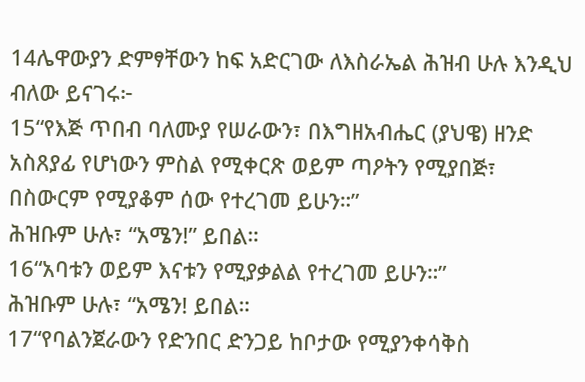14ሌዋውያን ድምፃቸውን ከፍ አድርገው ለእስራኤል ሕዝብ ሁሉ እንዲህ ብለው ይናገሩ፦
15“የእጅ ጥበብ ባለሙያ የሠራውን፣ በእግዘአብሔር (ያህዌ) ዘንድ አስጸያፊ የሆነውን ምስል የሚቀርጽ ወይም ጣዖትን የሚያበጅ፣ በስውርም የሚያቆም ሰው የተረገመ ይሁን።”
ሕዝቡም ሁሉ፣ “አሜን!” ይበል።
16“አባቱን ወይም እናቱን የሚያቃልል የተረገመ ይሁን።”
ሕዝቡም ሁሉ፣ “አሜን! ይበል።
17“የባልንጀራውን የድንበር ድንጋይ ከቦታው የሚያንቀሳቅስ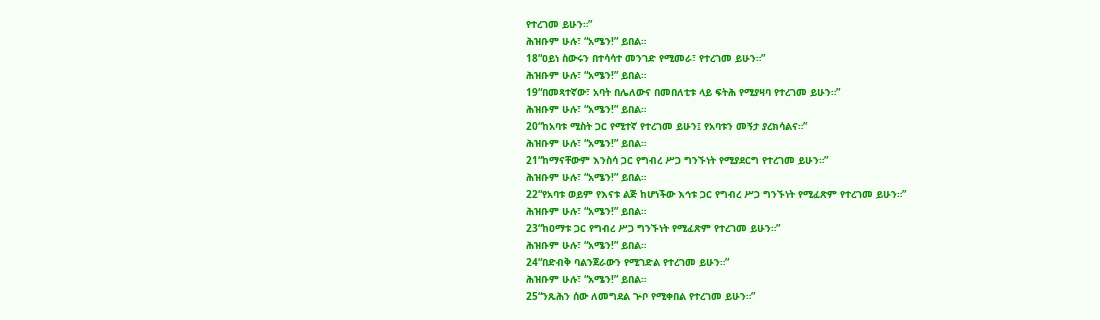የተረገመ ይሁን።”
ሕዝቡም ሁሉ፣ “አሜን!” ይበል።
18“ዐይነ ስውሩን በተሳሳተ መንገድ የሚመራ፣ የተረገመ ይሁን።”
ሕዝቡም ሁሉ፣ “አሜን!” ይበል።
19“በመጻተኛው፣ አባት በሌለውና በመበለቲቱ ላይ ፍትሕ የሚያዛባ የተረገመ ይሁን።”
ሕዝቡም ሁሉ፣ “አሜን!” ይበል።
20“ከአባቱ ሚስት ጋር የሚተኛ የተረገመ ይሁን፤ የአባቱን መኝታ ያረክሳልና።”
ሕዝቡም ሁሉ፣ “አሜን!” ይበል።
21“ከማናቸውም እንስሳ ጋር የግብረ ሥጋ ግንኙነት የሚያደርግ የተረገመ ይሁን።”
ሕዝቡም ሁሉ፣ “አሜን!” ይበል።
22“የአባቱ ወይም የእናቱ ልጅ ከሆነችው እኅቱ ጋር የግብረ ሥጋ ግንኙነት የሚፈጽም የተረገመ ይሁን።”
ሕዝቡም ሁሉ፣ “አሜን!” ይበል።
23“ከዐማቱ ጋር የግብረ ሥጋ ግንኙነት የሚፈጽም የተረገመ ይሁን።”
ሕዝቡም ሁሉ፣ “አሜን!” ይበል።
24“በድብቅ ባልንጀራውን የሚገድል የተረገመ ይሁን።”
ሕዝቡም ሁሉ፣ “አሜን!” ይበል።
25“ንጹሕን ሰው ለመግደል ጕቦ የሚቀበል የተረገመ ይሁን።”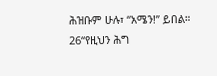ሕዝቡም ሁሉ፣ “አሜን!” ይበል።
26“የዚህን ሕግ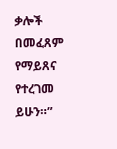ቃሎች በመፈጸም የማይጸና የተረገመ ይሁን።”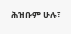ሕዝቡም ሁሉ፣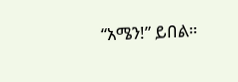“አሜን!” ይበል።